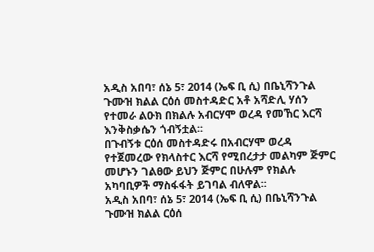አዲስ አበባ፣ ሰኔ 5፣ 2014 (ኤፍ ቢ ሲ) በቤኒሻንጉል ጉሙዝ ክልል ርዕሰ መስተዳድር አቶ አሻድሊ ሃሰን የተመራ ልዑክ በክልሉ አብርሃሞ ወረዳ የመኸር እርሻ እንቅስቃሴን ጎብኝቷል፡፡
በጉብኝቱ ርዕሰ መስተዳድሩ በአብርሃሞ ወረዳ የተጀመረው የክላስተር እርሻ የሚበረታታ መልካም ጅምር መሆኑን ገልፀው ይህን ጅምር በሁሉም የክልሉ አካባቢዎች ማስፋፋት ይገባል ብለዋል፡፡
አዲስ አበባ፣ ሰኔ 5፣ 2014 (ኤፍ ቢ ሲ) በቤኒሻንጉል ጉሙዝ ክልል ርዕሰ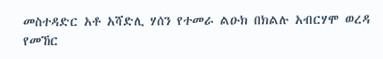መስተዳድር አቶ አሻድሊ ሃሰን የተመራ ልዑክ በክልሉ አብርሃሞ ወረዳ የመኸር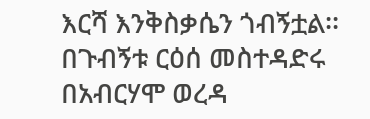እርሻ እንቅስቃሴን ጎብኝቷል፡፡
በጉብኝቱ ርዕሰ መስተዳድሩ በአብርሃሞ ወረዳ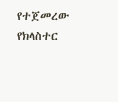የተጀመረው የክላስተር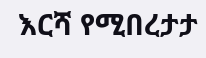እርሻ የሚበረታታ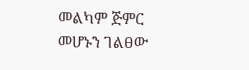መልካም ጅምር መሆኑን ገልፀው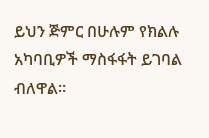ይህን ጅምር በሁሉም የክልሉ አካባቢዎች ማስፋፋት ይገባል ብለዋል፡፡